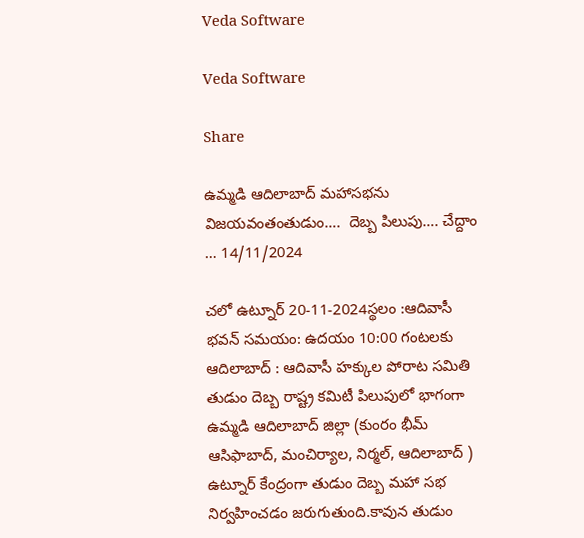Veda Software

Veda Software

Share

ఉమ్మడి ఆదిలాబాద్ మహాసభను విజయవంతంతుడుం….  దెబ్బ పిలుపు…. చేద్దాం … 14/11/2024

చలో ఉట్నూర్ 20-11-2024స్థలం :ఆదివాసీ భవన్ సమయం: ఉదయం 10:00 గంటలకు ఆదిలాబాద్ : ఆదివాసీ హక్కుల పోరాట సమితి తుడుం దెబ్బ రాష్ట్ర కమిటీ పిలుపులో భాగంగా ఉమ్మడి ఆదిలాబాద్ జిల్లా (కుంరం భీమ్ ఆసిఫాబాద్, మంచిర్యాల, నిర్మల్, ఆదిలాబాద్ ) ఉట్నూర్ కేంద్రంగా తుడుం దెబ్బ మహా సభ నిర్వహించడం జరుగుతుంది.కావున తుడుం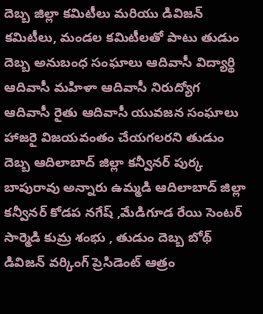దెబ్బ జిల్లా కమిటీలు మరియు డివిజన్ కమిటీలు, మండల కమిటీలతో పాటు తుడుం దెబ్బ అనుబంధ సంఘాలు ఆదివాసీ విద్యార్థి ఆదివాసీ మహిళా ఆదివాసీ నిరుద్యోగ ఆదివాసీ రైతు ఆదివాసీ యువజన సంఘాలు హాజరై విజయవంతం చేయగలరని తుడుం దెబ్బ ఆదిలాబాద్ జిల్లా కన్వీనర్ పుర్క బాపురావు అన్నారు ఉమ్మడి ఆదిలాబాద్ జిల్లా కన్వీనర్ కోడప నగేష్ ,మేడిగూడ రేయి సెంటర్ సార్మెడి కుమ్ర శంభు , తుడుం దెబ్బ బోథ్ డివిజన్ వర్కింగ్ ప్రెసిడెంట్ ఆత్రం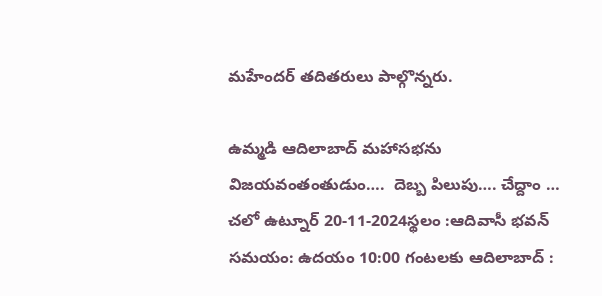మహేందర్ తదితరులు పాల్గొన్నరు.

ఉమ్మడి ఆదిలాబాద్ మహాసభను విజయవంతంతుడుం….  దెబ్బ పిలుపు…. చేద్దాం … చలో ఉట్నూర్ 20-11-2024స్థలం :ఆదివాసీ భవన్ సమయం: ఉదయం 10:00 గంటలకు ఆదిలాబాద్ :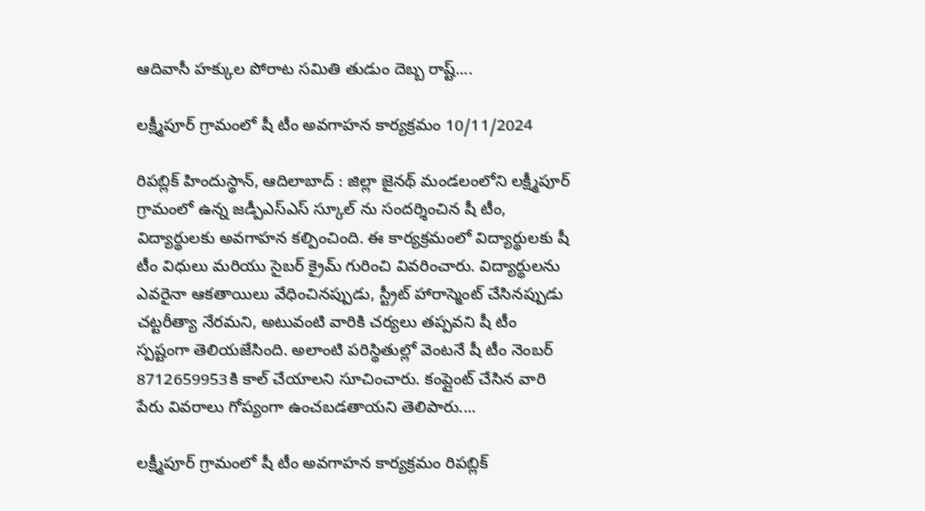ఆదివాసీ హక్కుల పోరాట సమితి తుడుం దెబ్బ రాష్ట్....

లక్ష్మీపూర్ గ్రామంలో షీ టీం అవగాహన కార్యక్రమం 10/11/2024

రిపబ్లిక్ హిందుస్థాన్, ఆదిలాబాద్ : జిల్లా జైనథ్ మండలంలోని లక్ష్మీపూర్ గ్రామంలో ఉన్న జడ్పీఎస్ఎస్ స్కూల్ ను సందర్శించిన షీ టీం, విద్యార్థులకు అవగాహన కల్పించింది. ఈ కార్యక్రమంలో విద్యార్థులకు షీ టీం విధులు మరియు సైబర్ క్రైమ్ గురించి వివరించారు. విద్యార్థులను ఎవరైనా ఆకతాయిలు వేధించినప్పుడు, స్ట్రీట్ హారాస్మెంట్ చేసినప్పుడు చట్టరీత్యా నేరమని, అటువంటి వారికి చర్యలు తప్పవని షీ టీం స్పష్టంగా తెలియజేసింది. అలాంటి పరిస్థితుల్లో వెంటనే షీ టీం నెంబర్ 8712659953కి కాల్ చేయాలని సూచించారు. కంప్లైంట్ చేసిన వారి పేరు వివరాలు గోప్యంగా ఉంచబడతాయని తెలిపారు....

లక్ష్మీపూర్ గ్రామంలో షీ టీం అవగాహన కార్యక్రమం రిపబ్లిక్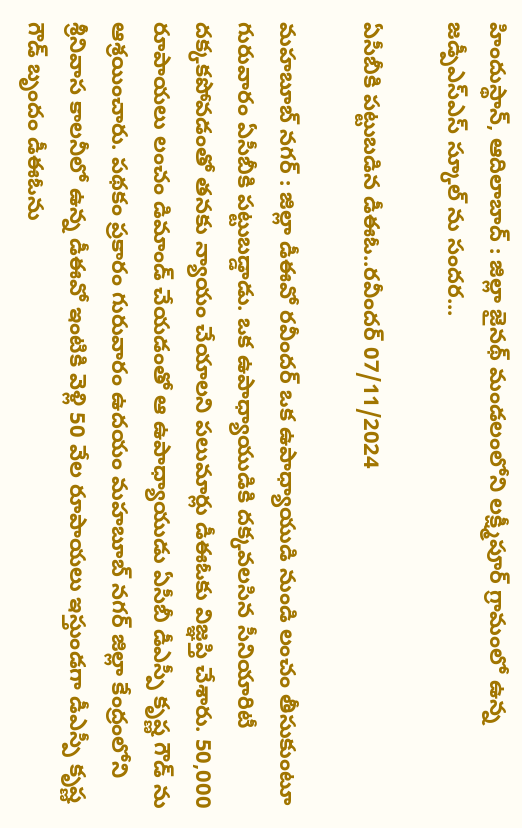హిందుస్థాన్, ఆదిలాబాద్ : జిల్లా జైనథ్ మండలంలోని లక్ష్మీపూర్ గ్రామంలో ఉన్న జడ్పీఎస్ఎస్ స్కూల్ ను సందర...

ఏసీబీకి పట్టుబడిన డీఈఓ..రవీందర్ 07/11/2024

మహబూబ్ నగర్ : జిల్లా డీఈవో రవీందర్ ఒక ఉపాధ్యాయుడి నుండి లంచం తీసుకుంటూ గురువారం ఏసీబీకి పట్టుబడ్డాడు. ఒక ఉపాధ్యాయుడికి దక్కవలసిన సీనియారిటీ దక్కకపోవడంతో తనకు న్యాయం చేయాలని పలుమార్లు డీఈఓకు విజ్ఞప్తి చేశారు. 50,000 రూపాయలు లంచం డిమాండ్ చేయడంతో ఆ ఉపాధ్యాయుడు ఏసీబీ డీఎస్పీ కృష్ణ గౌడ్ ను ఆశ్రయించారు. పథకం ప్రకారం గురువారం ఉదయం మహబూబ్ నగర్ జిల్లా కేంద్రంలోని శ్రీనివాస కాలనీలో ఉన్న డీఈవో ఇంటికి వెళ్లి 50 వేల రూపాయలు ఇస్తుండగా డీఎస్పీ కృష్ణ గౌడ్ బృందం డీఈఓను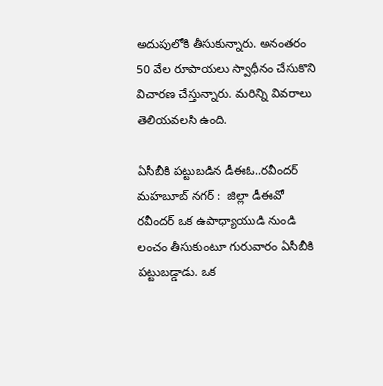అదుపులోకి తీసుకున్నారు. అనంతరం 50 వేల రూపాయలు స్వాధీనం చేసుకొని విచారణ చేస్తున్నారు. మరిన్ని వివరాలు తెలియవలసి ఉంది.

ఏసీబీకి పట్టుబడిన డీఈఓ..రవీందర్ మహబూబ్ నగర్ :  జిల్లా డీఈవో రవీందర్ ఒక ఉపాధ్యాయుడి నుండి లంచం తీసుకుంటూ గురువారం ఏసీబీకి పట్టుబడ్డాడు. ఒక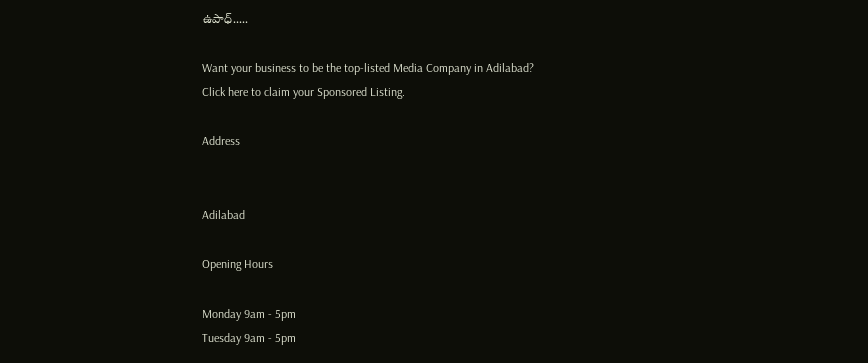ఉపాధ్.....

Want your business to be the top-listed Media Company in Adilabad?
Click here to claim your Sponsored Listing.

Address


Adilabad

Opening Hours

Monday 9am - 5pm
Tuesday 9am - 5pm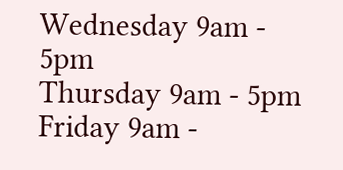Wednesday 9am - 5pm
Thursday 9am - 5pm
Friday 9am -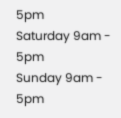5pm
Saturday 9am - 5pm
Sunday 9am - 5pm